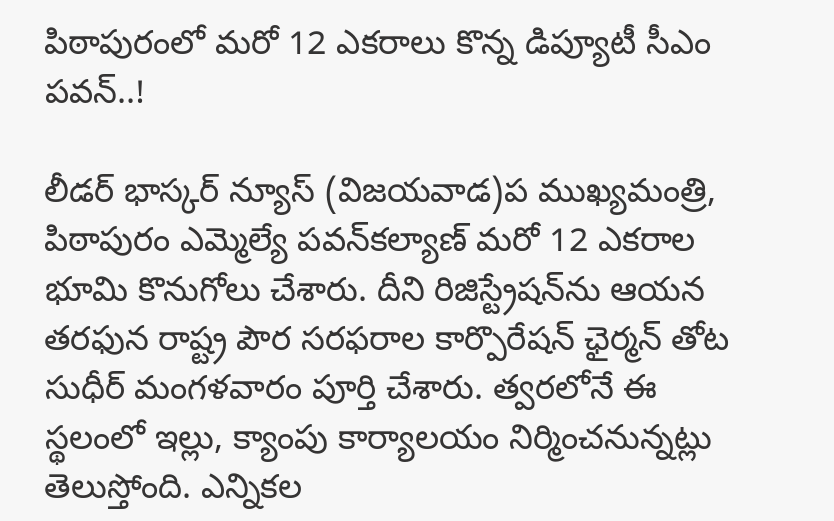పిఠాపురంలో మరో 12 ఎకరాలు కొన్న డిప్యూటీ సీఎం పవన్‌..!

లీడర్ భాస్కర్ న్యూస్ (విజయవాడ)ప ముఖ్యమంత్రి, పిఠాపురం ఎమ్మెల్యే పవన్‌కల్యాణ్‌ మరో 12 ఎకరాల భూమి కొనుగోలు చేశారు. దీని రిజిస్ట్రేషన్‌ను ఆయన తరఫున రాష్ట్ర పౌర సరఫరాల కార్పొరేషన్‌ ఛైర్మన్‌ తోట సుధీర్‌ మంగళవారం పూర్తి చేశారు. త్వరలోనే ఈ స్థలంలో ఇల్లు, క్యాంపు కార్యాలయం నిర్మించనున్నట్లు తెలుస్తోంది. ఎన్నికల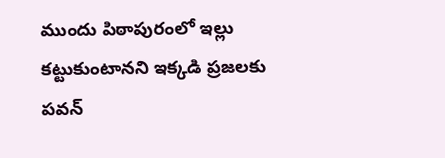ముందు పిఠాపురంలో ఇల్లు కట్టుకుంటానని ఇక్కడి ప్రజలకు పవన్‌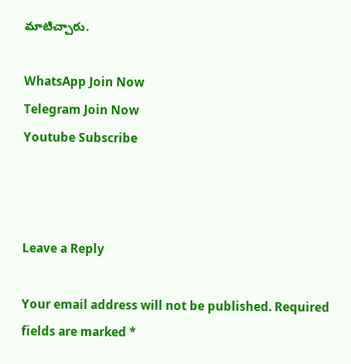మాటిచ్చారు.

WhatsApp Join Now
Telegram Join Now
Youtube Subscribe



Leave a Reply

Your email address will not be published. Required fields are marked *